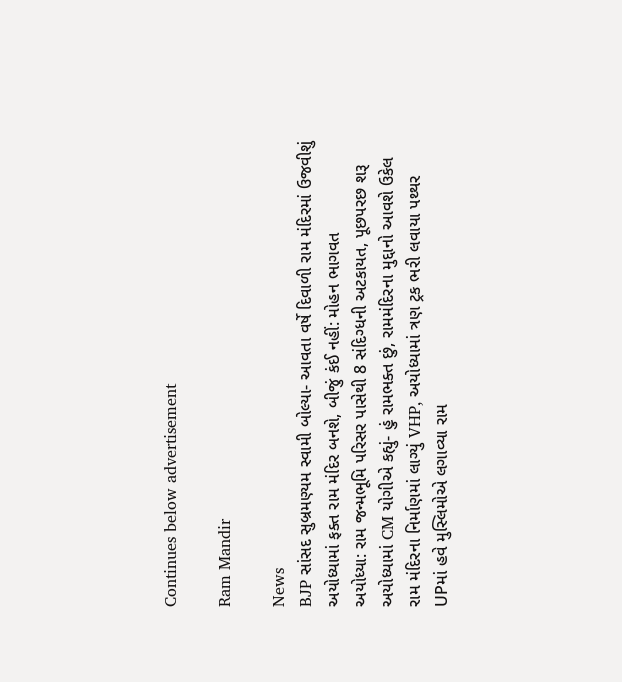Continues below advertisement

Ram Mandir

News
BJP સાંસદ સુબ્રમણ્યમ સ્વામી બોલ્યા- આવતા વર્ષે દિવાળી રામ મંદિરમાં ઉજવીશું
અયોધ્યામાં ફક્ત રામ મંદિર બનશે, બીજું કંઈ નહીં: મોહન ભાગવત
અયોધ્યા: રામ જન્મભૂમિ પરિસર પાસેથી 8 સંદિગ્ધની અટકાયત, પૂછપરછ શરૂ
અયોધ્યામાં CM યોગીએ કહ્યું- હું રામભક્ત છું, રામમંદિરના મુદ્દાનો આવશે ઉકેલ
રામ મંદિરના નિર્માણમાં લાગ્યું VHP, અયોધ્યામાં ત્રણ ટ્રક ભરી લવાયા પથ્થર
UPમાં હવે મુસ્લિમોએ લગાવ્યા રામ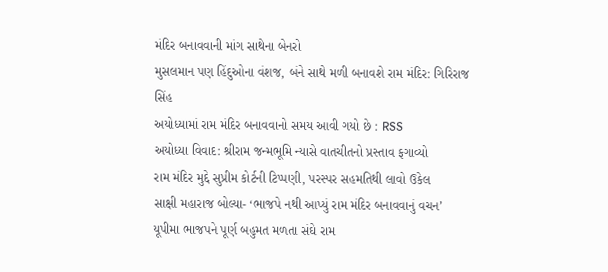મંદિર બનાવવાની માંગ સાથેના બેનરો
મુસલમાન પણ હિંદુઓના વંશજ, બંને સાથે મળી બનાવશે રામ મંદિર: ગિરિરાજ સિંહ
અયોધ્યામાં રામ મંદિર બનાવવાનો સમય આવી ગયો છે : RSS
અયોધ્યા વિવાદ: શ્રીરામ જન્મભૂમિ ન્યાસે વાતચીતનો પ્રસ્તાવ ફગાવ્યો
રામ મંદિર મુદ્દે સુપ્રીમ કોર્ટની ટિપ્પણી, પરસ્પર સહમતિથી લાવો ઉકેલ
સાક્ષી મહારાજ બોલ્યા- ‘ભાજપે નથી આપ્યું રામ મંદિર બનાવવાનું વચન’
યૂપીમા ભાજપને પૂર્ણ બહુમત મળતા સંઘે રામ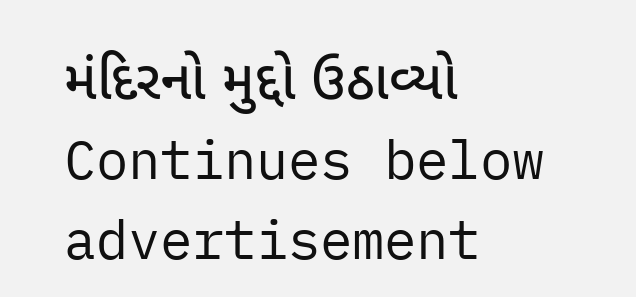મંદિરનો મુદ્દો ઉઠાવ્યો
Continues below advertisement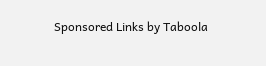Sponsored Links by Taboola